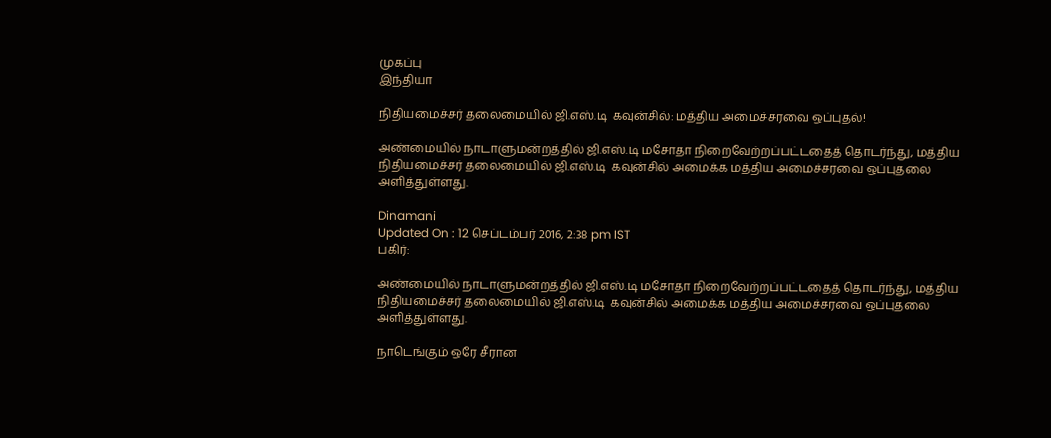முகப்பு
இந்தியா

நிதியமைச்சர் தலைமையில் ஜி.எஸ்.டி  கவுன்சில்: மத்திய அமைச்சரவை ஒப்புதல்!

அண்மையில் நாடாளுமன்றத்தில் ஜி.எஸ்.டி மசோதா நிறைவேற்றப்பட்டதைத் தொடர்ந்து, மத்திய நிதியமைச்சர் தலைமையில் ஜி.எஸ்.டி  கவுன்சில் அமைக்க மத்திய அமைச்சரவை ஒப்புதலை அளித்துள்ளது.

Dinamani
Updated On : 12 செப்டம்பர் 2016, 2:38 pm IST
பகிர்:

அண்மையில் நாடாளுமன்றத்தில் ஜி.எஸ்.டி மசோதா நிறைவேற்றப்பட்டதைத் தொடர்ந்து, மத்திய நிதியமைச்சர் தலைமையில் ஜி.எஸ்.டி  கவுன்சில் அமைக்க மத்திய அமைச்சரவை ஒப்புதலை அளித்துள்ளது.

நாடெங்கும் ஒரே சீரான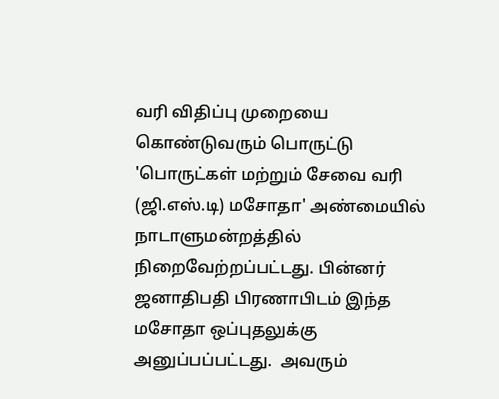வரி விதிப்பு முறையை கொண்டுவரும் பொருட்டு 'பொருட்கள் மற்றும் சேவை வரி (ஜி.எஸ்.டி) மசோதா' அண்மையில் நாடாளுமன்றத்தில் நிறைவேற்றப்பட்டது. பின்னர் ஜனாதிபதி பிரணாபிடம் இந்த மசோதா ஒப்புதலுக்கு அனுப்பப்பட்டது.  அவரும்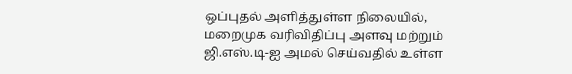ஒப்புதல் அளித்துள்ள நிலையில், மறைமுக வரிவிதிப்பு அளவு மற்றும் ஜி.எஸ்.டி-ஐ அமல் செய்வதில் உள்ள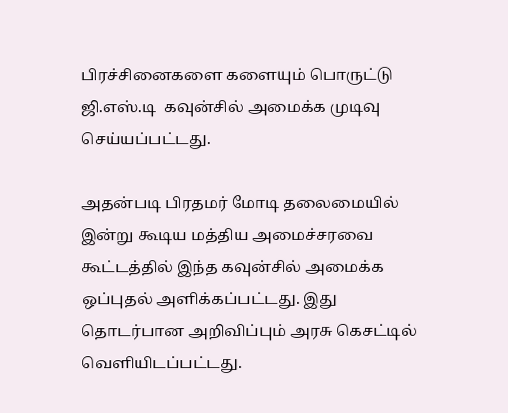பிரச்சினைகளை களையும் பொருட்டு ஜி.எஸ்.டி  கவுன்சில் அமைக்க முடிவு செய்யப்பட்டது.

அதன்படி பிரதமர் மோடி தலைமையில் இன்று கூடிய மத்திய அமைச்சரவை கூட்டத்தில் இந்த கவுன்சில் அமைக்க ஒப்புதல் அளிக்கப்பட்டது. இது தொடர்பான அறிவிப்பும் அரசு கெசட்டில் வெளியிடப்பட்டது.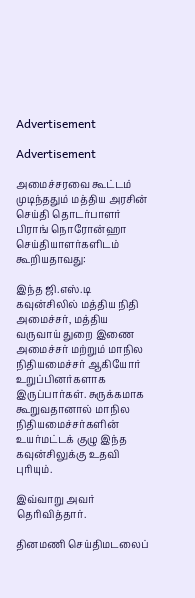Advertisement

Advertisement

அமைச்சரவை கூட்டம் முடிந்ததும் மத்திய அரசின் செய்தி தொடர்பாளர் பிராங் நொரோன்ஹா  செய்தியாளர்களிடம் கூறியதாவது:

இந்த ஜி.எஸ்.டி கவுன்சிலில் மத்திய நிதி அமைச்சர், மத்திய வருவாய் துறை இணை அமைச்சர் மற்றும் மாநில நிதியமைச்சர் ஆகியோர் உறுப்பினர்களாக இருப்பார்கள். சுருக்கமாக கூறுவதானால் மாநில நிதியமைச்சர்களின் உயர்மட்டக் குழு இந்த கவுன்சிலுக்கு உதவி புரியும்.

இவ்வாறு அவர் தெரிவித்தார்.

தினமணி செய்திமடலைப்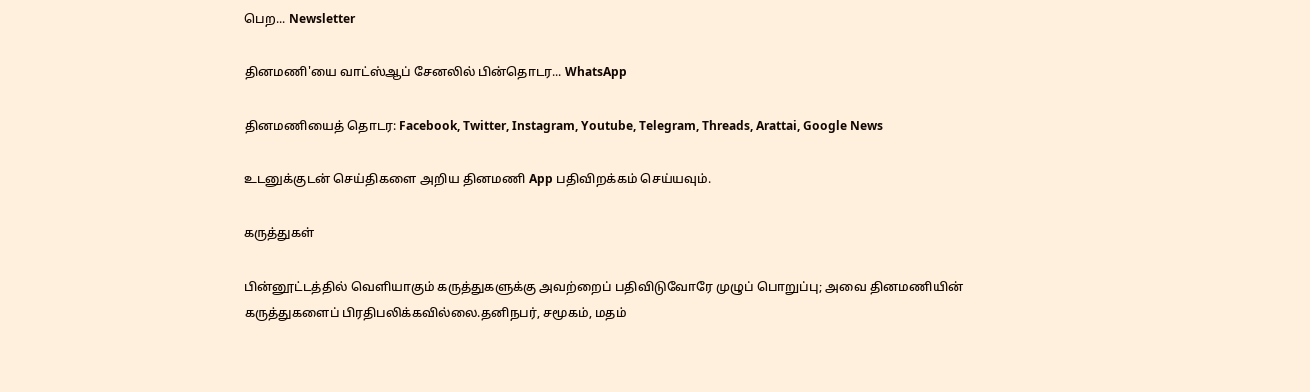பெற... Newsletter

தினமணி'யை வாட்ஸ்ஆப் சேனலில் பின்தொடர... WhatsApp

தினமணியைத் தொடர: Facebook, Twitter, Instagram, Youtube, Telegram, Threads, Arattai, Google News

உடனுக்குடன் செய்திகளை அறிய தினமணி App பதிவிறக்கம் செய்யவும்.

கருத்துகள்

பின்னூட்டத்தில் வெளியாகும் கருத்துகளுக்கு அவற்றைப் பதிவிடுவோரே முழுப் பொறுப்பு; அவை தினமணியின் கருத்துகளைப் பிரதிபலிக்கவில்லை.தனிநபர், சமூகம், மதம்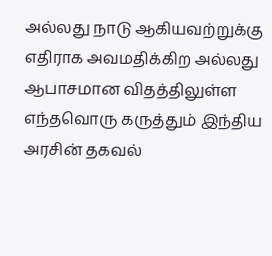அல்லது நாடு ஆகியவற்றுக்கு எதிராக அவமதிக்கிற அல்லது ஆபாசமான விதத்திலுள்ள எந்தவொரு கருத்தும் இந்திய அரசின் தகவல்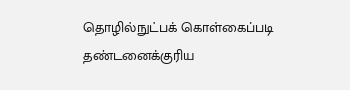தொழில்நுட்பக் கொள்கைப்படி தண்டனைக்குரிய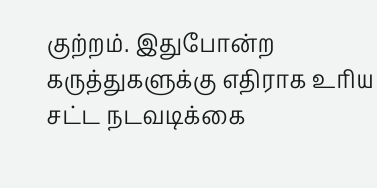குற்றம். இதுபோன்ற கருத்துகளுக்கு எதிராக உரிய சட்ட நடவடிக்கை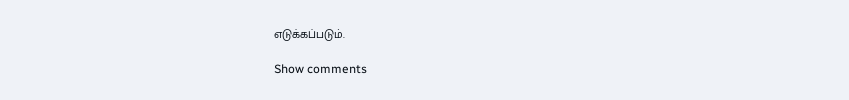எடுக்கப்படும்.

Show comments